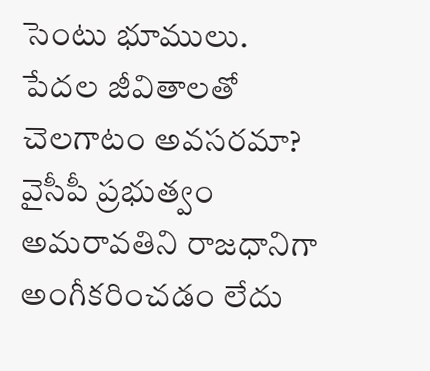సెంటు భూములు. పేదల జీవితాలతో చెలగాటం అవసరమా?
వైసీపీ ప్రభుత్వం అమరావతిని రాజధానిగా అంగీకరించడం లేదు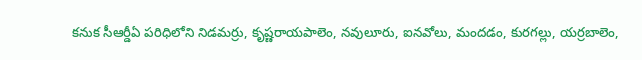కనుక సీఆర్డీఏ పరిధిలోని నిడమర్రు, కృష్ణరాయపాలెం, నవులూరు, ఐనవోలు, మందడం, కురగల్లు, యర్రబాలెం,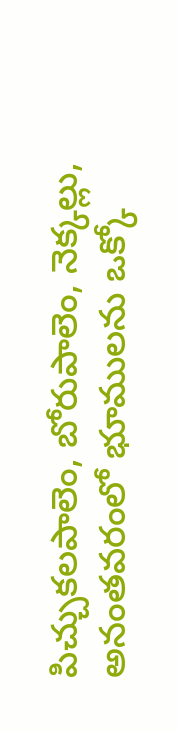పిచ్చుకలపాలెం, బోరుపాలెం, నెక్కల్లు, అనంతవరంలో భూములను ఒక్కో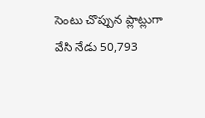సెంటు చొప్పున ప్లాట్లుగా వేసి నేడు 50,793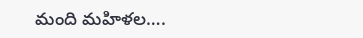మంది మహిళల….